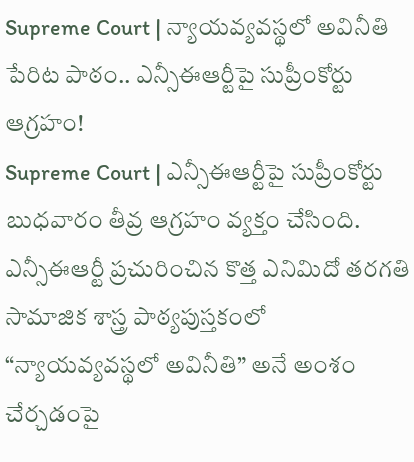Supreme Court | న్యాయవ్యవస్థలో అవినీతి పేరిట పాఠం.. ఎన్సీఈఆర్టీపై సుప్రీంకోర్టు ఆగ్రహం!
Supreme Court | ఎన్సీఈఆర్టీపై సుప్రీంకోర్టు బుధవారం తీవ్ర ఆగ్రహం వ్యక్తం చేసింది. ఎన్సీఈఆర్టీ ప్రచురించిన కొత్త ఎనిమిదో తరగతి సామాజిక శాస్త్ర పాఠ్యపుస్తకంలో “న్యాయవ్యవస్థలో అవినీతి” అనే అంశం చేర్చడంపై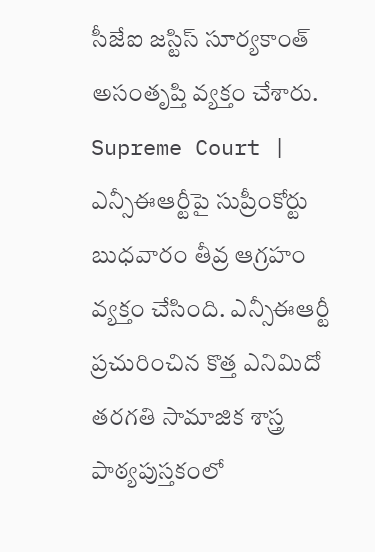సీజేఐ జస్టిస్ సూర్యకాంత్ అసంతృప్తి వ్యక్తం చేశారు.
Supreme Court | ఎన్సీఈఆర్టీపై సుప్రీంకోర్టు బుధవారం తీవ్ర ఆగ్రహం వ్యక్తం చేసింది. ఎన్సీఈఆర్టీ ప్రచురించిన కొత్త ఎనిమిదో తరగతి సామాజిక శాస్త్ర పాఠ్యపుస్తకంలో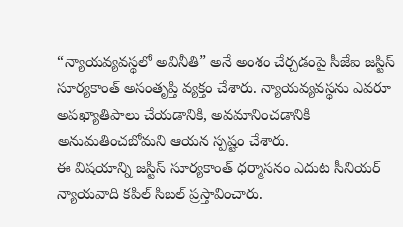“న్యాయవ్యవస్థలో అవినీతి” అనే అంశం చేర్చడంపై సీజేఐ జస్టిస్ సూర్యకాంత్ అసంతృప్తి వ్యక్తం చేశారు. న్యాయవ్యవస్థను ఎవరూ అపఖ్యాతిపాలు చేయడానికి, అవమానించడానికి అనుమతించబోమని ఆయన స్పష్టం చేశారు.
ఈ విషయాన్ని జస్టిస్ సూర్యకాంత్ ధర్మాసనం ఎదుట సీనియర్ న్యాయవాది కపిల్ సిబల్ ప్రస్తావించారు.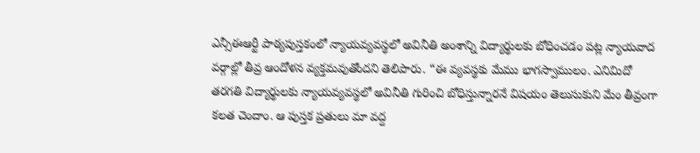ఎన్సీఈఆర్టీ పాఠ్యపుస్తకంలో న్యాయవ్యవస్థలో అవినీతి అంశాన్ని విద్యార్థులకు బోధించడం పట్ల న్యాయవాద వర్గాల్లో తీవ్ర ఆందోళన వ్యక్తమవుతోందని తెలిపారు. “ఈ వ్యవస్థకు మేము భాగస్వాములం. ఎనిమిదో తరగతి విద్యార్థులకు న్యాయవ్యవస్థలో అవినీతి గురించి బోధిస్తున్నారనే విషయం తెలుసుకుని మేం తీవ్రంగా కలత చెందాం. ఆ పుస్తక ప్రతులు మా వద్ద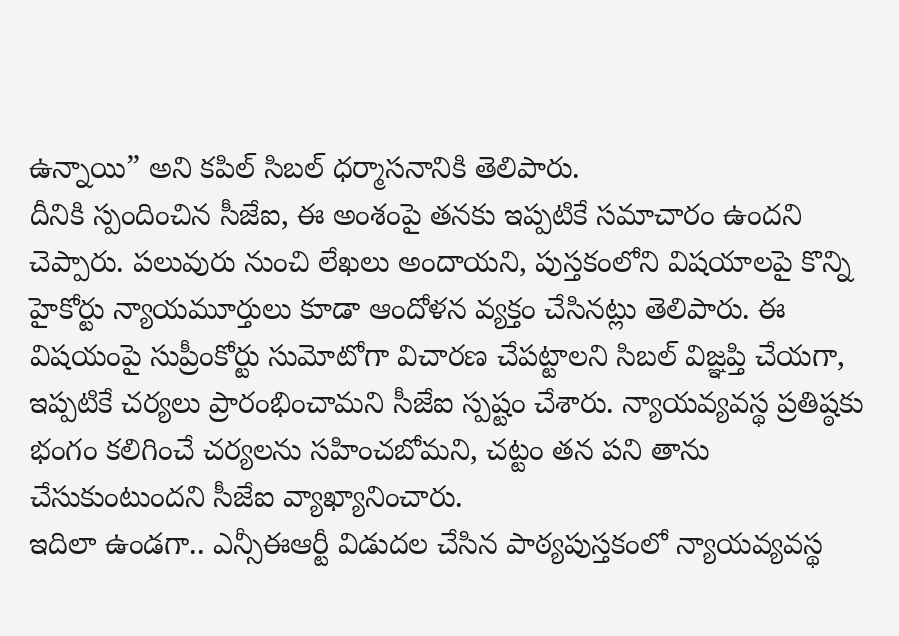ఉన్నాయి” అని కపిల్ సిబల్ ధర్మాసనానికి తెలిపారు.
దీనికి స్పందించిన సీజేఐ, ఈ అంశంపై తనకు ఇప్పటికే సమాచారం ఉందని చెప్పారు. పలువురు నుంచి లేఖలు అందాయని, పుస్తకంలోని విషయాలపై కొన్ని హైకోర్టు న్యాయమూర్తులు కూడా ఆందోళన వ్యక్తం చేసినట్లు తెలిపారు. ఈ విషయంపై సుప్రీంకోర్టు సుమోటోగా విచారణ చేపట్టాలని సిబల్ విజ్ఞప్తి చేయగా, ఇప్పటికే చర్యలు ప్రారంభించామని సీజేఐ స్పష్టం చేశారు. న్యాయవ్యవస్థ ప్రతిష్ఠకు భంగం కలిగించే చర్యలను సహించబోమని, చట్టం తన పని తాను చేసుకుంటుందని సీజేఐ వ్యాఖ్యానించారు.
ఇదిలా ఉండగా.. ఎన్సీఈఆర్టీ విడుదల చేసిన పాఠ్యపుస్తకంలో న్యాయవ్యవస్థ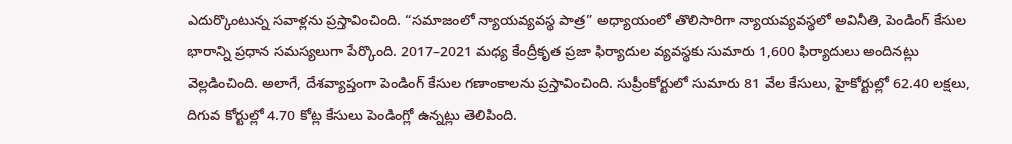ఎదుర్కొంటున్న సవాళ్లను ప్రస్తావించింది. “సమాజంలో న్యాయవ్యవస్థ పాత్ర” అధ్యాయంలో తొలిసారిగా న్యాయవ్యవస్థలో అవినీతి, పెండింగ్ కేసుల భారాన్ని ప్రధాన సమస్యలుగా పేర్కొంది. 2017–2021 మధ్య కేంద్రీకృత ప్రజా ఫిర్యాదుల వ్యవస్థకు సుమారు 1,600 ఫిర్యాదులు అందినట్లు వెల్లడించింది. అలాగే, దేశవ్యాప్తంగా పెండింగ్ కేసుల గణాంకాలను ప్రస్తావించింది. సుప్రీంకోర్టులో సుమారు 81 వేల కేసులు, హైకోర్టుల్లో 62.40 లక్షలు, దిగువ కోర్టుల్లో 4.70 కోట్ల కేసులు పెండింగ్లో ఉన్నట్లు తెలిపింది.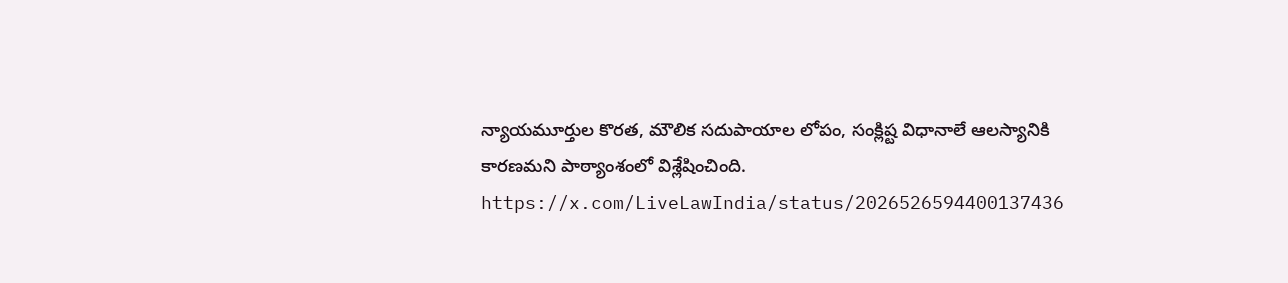న్యాయమూర్తుల కొరత, మౌలిక సదుపాయాల లోపం, సంక్లిష్ట విధానాలే ఆలస్యానికి కారణమని పాఠ్యాంశంలో విశ్లేషించింది.
https://x.com/LiveLawIndia/status/2026526594400137436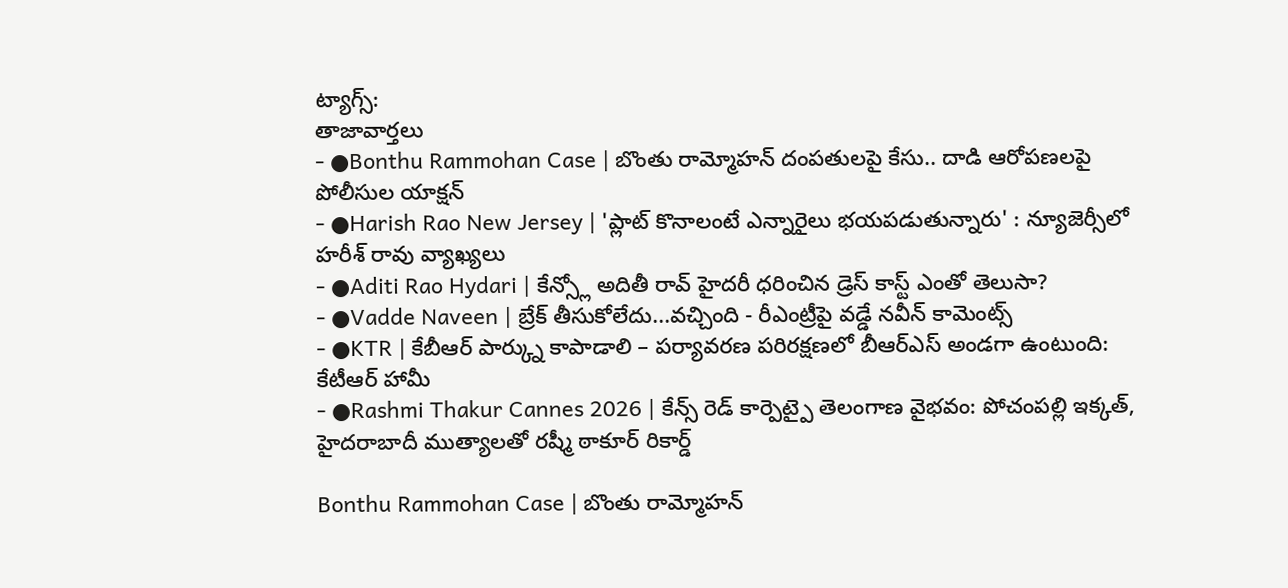ట్యాగ్స్:
తాజావార్తలు
- ●Bonthu Rammohan Case | బొంతు రామ్మోహన్ దంపతులపై కేసు.. దాడి ఆరోపణలపై పోలీసుల యాక్షన్
- ●Harish Rao New Jersey | 'ప్లాట్ కొనాలంటే ఎన్నారైలు భయపడుతున్నారు' : న్యూజెర్సీలో హరీశ్ రావు వ్యాఖ్యలు
- ●Aditi Rao Hydari | కేన్స్లో అదితీ రావ్ హైదరీ ధరించిన డ్రెస్ కాస్ట్ ఎంతో తెలుసా?
- ●Vadde Naveen | బ్రేక్ తీసుకోలేదు...వచ్చింది - రీఎంట్రీపై వడ్డే నవీన్ కామెంట్స్
- ●KTR | కేబీఆర్ పార్క్ను కాపాడాలి – పర్యావరణ పరిరక్షణలో బీఆర్ఎస్ అండగా ఉంటుంది: కేటీఆర్ హామీ
- ●Rashmi Thakur Cannes 2026 | కేన్స్ రెడ్ కార్పెట్పై తెలంగాణ వైభవం: పోచంపల్లి ఇక్కత్, హైదరాబాదీ ముత్యాలతో రష్మీ ఠాకూర్ రికార్డ్

Bonthu Rammohan Case | బొంతు రామ్మోహన్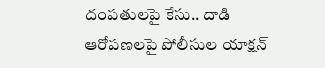దంపతులపై కేసు.. దాడి ఆరోపణలపై పోలీసుల యాక్షన్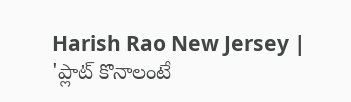Harish Rao New Jersey | 'ప్లాట్ కొనాలంటే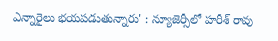ఎన్నారైలు భయపడుతున్నారు' : న్యూజెర్సీలో హరీశ్ రావు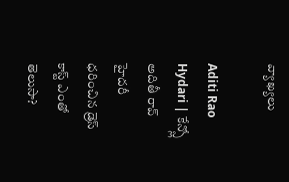వ్యాఖ్యలు

Aditi Rao Hydari | కేన్స్లో అదితీ రావ్ హైదరీ ధరించిన డ్రెస్ కాస్ట్ ఎంతో తెలుసా?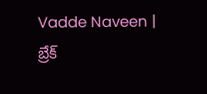Vadde Naveen | బ్రేక్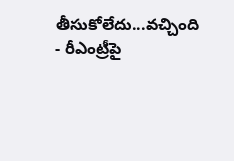తీసుకోలేదు...వచ్చింది - రీఎంట్రీపై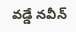వడ్డే నవీన్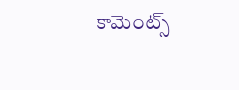కామెంట్స్